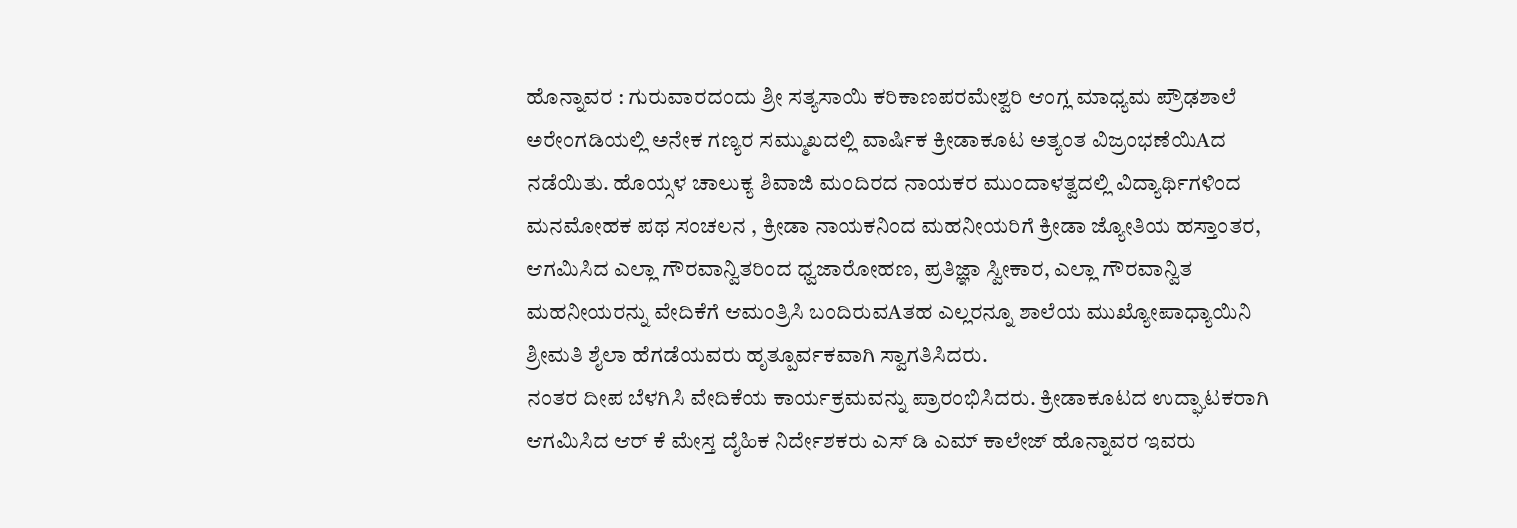ಹೊನ್ನಾವರ : ಗುರುವಾರದಂದು ಶ್ರೀ ಸತ್ಯಸಾಯಿ ಕರಿಕಾಣಪರಮೇಶ್ವರಿ ಆಂಗ್ಲ ಮಾಧ್ಯಮ ಪ್ರೌಢಶಾಲೆ ಅರೇಂಗಡಿಯಲ್ಲಿ ಅನೇಕ ಗಣ್ಯರ ಸಮ್ಮುಖದಲ್ಲಿ ವಾರ್ಷಿಕ ಕ್ರೀಡಾಕೂಟ ಅತ್ಯಂತ ವಿಜ್ರಂಭಣೆಯಿAದ ನಡೆಯಿತು. ಹೊಯ್ಸಳ ಚಾಲುಕ್ಯ ಶಿವಾಜಿ ಮಂದಿರದ ನಾಯಕರ ಮುಂದಾಳತ್ವದಲ್ಲಿ ವಿದ್ಯಾರ್ಥಿಗಳಿಂದ ಮನಮೋಹಕ ಪಥ ಸಂಚಲನ , ಕ್ರೀಡಾ ನಾಯಕನಿಂದ ಮಹನೀಯರಿಗೆ ಕ್ರೀಡಾ ಜ್ಯೋತಿಯ ಹಸ್ತಾಂತರ, ಆಗಮಿಸಿದ ಎಲ್ಲಾ ಗೌರವಾನ್ವಿತರಿಂದ ಧ್ವಜಾರೋಹಣ, ಪ್ರತಿಜ್ಞಾ ಸ್ವೀಕಾರ, ಎಲ್ಲಾ ಗೌರವಾನ್ವಿತ ಮಹನೀಯರನ್ನು ವೇದಿಕೆಗೆ ಆಮಂತ್ರಿಸಿ ಬಂದಿರುವAತಹ ಎಲ್ಲರನ್ನೂ ಶಾಲೆಯ ಮುಖ್ಯೋಪಾಧ್ಯಾಯಿನಿ ಶ್ರೀಮತಿ ಶೈಲಾ ಹೆಗಡೆಯವರು ಹೃತ್ಪೂರ್ವಕವಾಗಿ ಸ್ವಾಗತಿಸಿದರು.
ನಂತರ ದೀಪ ಬೆಳಗಿಸಿ ವೇದಿಕೆಯ ಕಾರ್ಯಕ್ರಮವನ್ನು ಪ್ರಾರಂಭಿಸಿದರು. ಕ್ರೀಡಾಕೂಟದ ಉದ್ಘಾಟಕರಾಗಿ ಆಗಮಿಸಿದ ಆರ್ ಕೆ ಮೇಸ್ತ ದೈಹಿಕ ನಿರ್ದೇಶಕರು ಎಸ್ ಡಿ ಎಮ್ ಕಾಲೇಜ್ ಹೊನ್ನಾವರ ಇವರು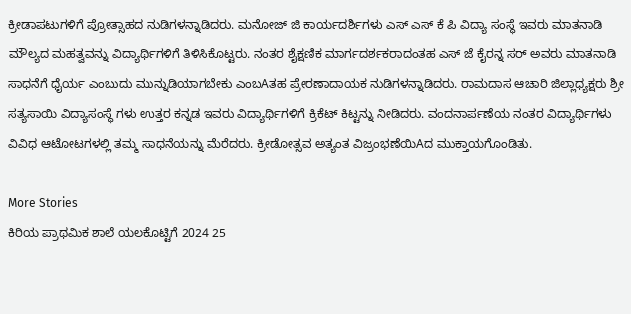ಕ್ರೀಡಾಪಟುಗಳಿಗೆ ಪ್ರೋತ್ಸಾಹದ ನುಡಿಗಳನ್ನಾಡಿದರು. ಮನೋಜ್ ಜಿ ಕಾರ್ಯದರ್ಶಿಗಳು ಎಸ್ ಎಸ್ ಕೆ ಪಿ ವಿದ್ಯಾ ಸಂಸ್ಥೆ ಇವರು ಮಾತನಾಡಿ ಮೌಲ್ಯದ ಮಹತ್ವವನ್ನು ವಿದ್ಯಾರ್ಥಿಗಳಿಗೆ ತಿಳಿಸಿಕೊಟ್ಟರು. ನಂತರ ಶೈಕ್ಷಣಿಕ ಮಾರ್ಗದರ್ಶಕರಾದಂತಹ ಎಸ್ ಜೆ ಕೈರನ್ನ ಸರ್ ಅವರು ಮಾತನಾಡಿ ಸಾಧನೆಗೆ ಧೈರ್ಯ ಎಂಬುದು ಮುನ್ನುಡಿಯಾಗಬೇಕು ಎಂಬAತಹ ಪ್ರೇರಣಾದಾಯಕ ನುಡಿಗಳನ್ನಾಡಿದರು. ರಾಮದಾಸ ಆಚಾರಿ ಜಿಲ್ಲಾಧ್ಯಕ್ಷರು ಶ್ರೀ ಸತ್ಯಸಾಯಿ ವಿದ್ಯಾಸಂಸ್ಥೆ ಗಳು ಉತ್ತರ ಕನ್ನಡ ಇವರು ವಿದ್ಯಾರ್ಥಿಗಳಿಗೆ ಕ್ರಿಕೆಟ್ ಕಿಟ್ಟನ್ನು ನೀಡಿದರು. ವಂದನಾರ್ಪಣೆಯ ನಂತರ ವಿದ್ಯಾರ್ಥಿಗಳು ವಿವಿಧ ಆಟೋಟಗಳಲ್ಲಿ ತಮ್ಮ ಸಾಧನೆಯನ್ನು ಮೆರೆದರು. ಕ್ರೀಡೋತ್ಸವ ಅತ್ಯಂತ ವಿಜ್ರಂಭಣೆಯಿAದ ಮುಕ್ತಾಯಗೊಂಡಿತು.

More Stories
ಕಿರಿಯ ಪ್ರಾಥಮಿಕ ಶಾಲೆ ಯಲಕೊಟ್ಟಿಗೆ 2024 25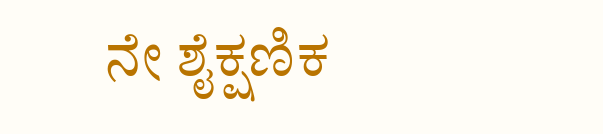ನೇ ಶೈಕ್ಷಣಿಕ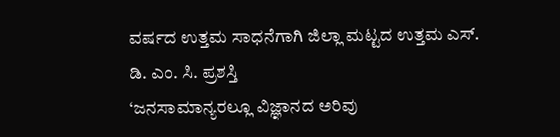ವರ್ಷದ ಉತ್ತಮ ಸಾಧನೆಗಾಗಿ ಜಿಲ್ಲಾ ಮಟ್ಟದ ಉತ್ತಮ ಎಸ್. ಡಿ. ಎಂ. ಸಿ. ಪ್ರಶಸ್ತಿ
‘ಜನಸಾಮಾನ್ಯರಲ್ಲೂ ವಿಜ್ಞಾನದ ಅರಿವು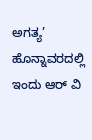ಅಗತ್ಯ’
ಹೊನ್ನಾವರದಲ್ಲಿ ಇಂದು ಆರ್ ವಿ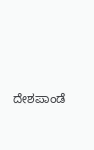ದೇಶಪಾಂಡೆ